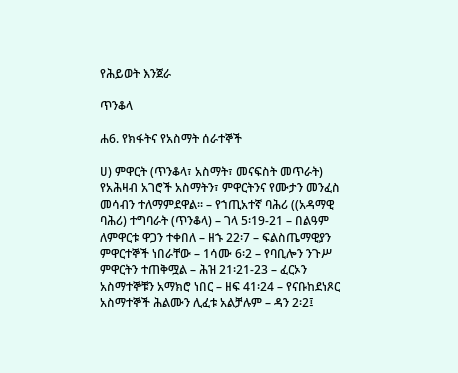የሕይወት እንጀራ

ጥንቆላ

ሐ6. የክፋትና የአስማት ሰራተኞች

ሀ) ምዋርት (ጥንቆላ፣ አስማት፣ መናፍስት መጥራት) የአሕዛብ አገሮች አስማትን፣ ምዋርትንና የሙታን መንፈስ መሳብን ተለማምደዋል፡፡ – የኀጢአተኛ ባሕሪ ((አዳማዊ ባሕሪ) ተግባራት (ጥንቆላ) – ገላ 5፡19-21 – በልዓም ለምዋርቱ ዋጋን ተቀበለ – ዘኁ 22፡7 – ፍልስጤማዊያን ምዋርተኞች ነበራቸው – 1ሳሙ 6፡2 – የባቢሎን ንጉሥ ምዋርትን ተጠቅሟል – ሕዝ 21፡21-23 – ፈርኦን አስማተኞቹን አማክሮ ነበር – ዘፍ 41፡24 – የናቡከደነጾር አስማተኞች ሕልሙን ሊፈቱ አልቻሉም – ዳን 2፡2፤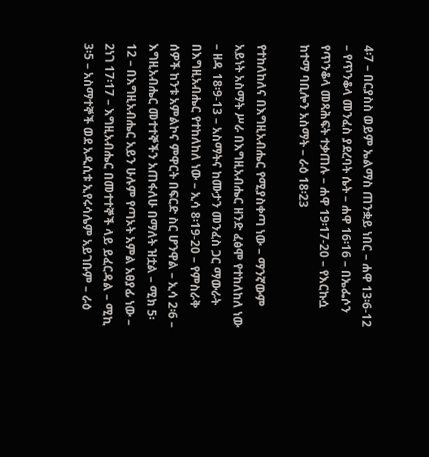4፡7 – በርያስስ ወይም ኤልማስ ጠንቋይ ነበር – ሐዋ 13፡6-12 – የጥንቆላ መንፈስ ያደረባት ሴት – ሐዋ 16፡16 – በኤፌሶን የጥንቆላ መጻሕፍት ተቃጠሉ – ሐዋ 19፡17-20 – የእርኩሷ ከተማ ባቢሎን አስማት – ራዕ 18፡23

የተከለከለና በእግዚአብሔር የሚያስቀጣ ነው – ማንኛውም አይነት አስማት ሥራ በእግዚአብሔር ዘንድ ፈፅሞ የተከለከለ ነው – ዘዳ 18፡9-13 – አስማትና ከሙታን መንፈስ ጋር ማውራት በእግዚአብሔር የተከለከለ ነው – ኢሳ 8፡19-20 – የምስራቅ ሰዎች ከንቱ አምልኮና ምዋርት በፍርድ ስር ሆንዋል – ኢሳ 2፡6 – እግዚአብሔር መተተኞችን አጠፋለሁ በማለት ዝቷል – ሚክ 5፡12 – በእግዚአብሔር አይን ሁሉም የጣኦት አምል አፀያፊ ነው – 2ነገ 17፡17 – እግዚአብሔር በመተተኞች ላይ ይፈርዳል – ሚኪ 3፡5 – አስማተኞች ወደ አዲሲቱ ኢየሩሳሌም አይገቡም – ራዕ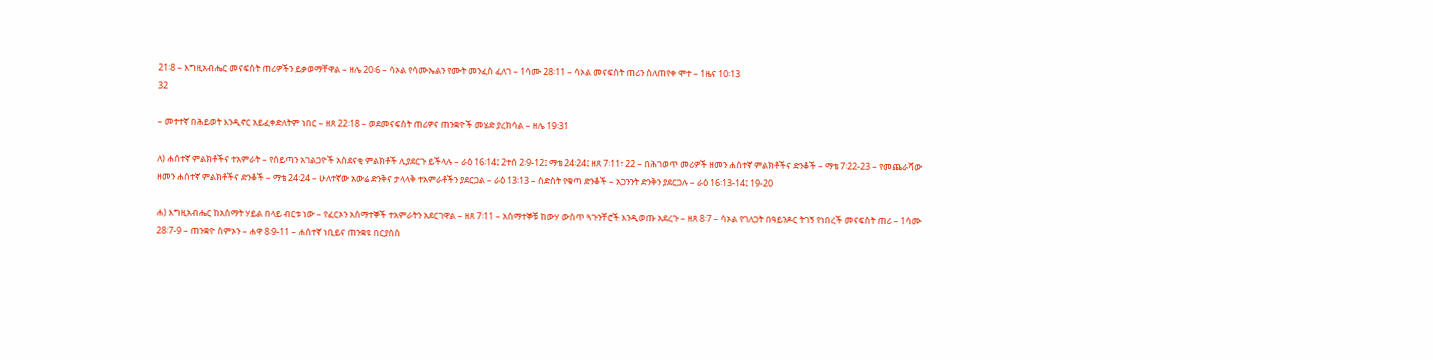21፡8 – እግዚአብሔር መናፍስት ጠሪዎችን ይቃወማቸዋል – ዘሌ 20፡6 – ሳኦል የሳሙኤልን የሙት መንፈስ ፈለገ – 1ሳሙ 28፡11 – ሳኦል መናፍስት ጠሪን ስለጠየቀ ሞተ – 1ዜና 10፡13
32

– መተተኛ በሕይወት እንዲኖር አይፈቀድለትም ነበር – ዘጸ 22፡18 – ወደመናፍስት ጠሪዎና ጠንቋዮች መሄድ ያረክሳል – ዘሌ 19፡31

ለ) ሐሰተኛ ምልክቶችና ተአምራት – የሰይጣን አገልጋዮች አስደናቂ ምልክቶች ሊያደርጉ ይችላሉ – ራዕ 16፡14፤ 2ተሰ 2፡9-12፤ ማቴ 24፡24፤ ዘጸ 7፡11፣ 22 – በሕገወጥ መሪዎች ዘመን ሐሰተኛ ምልክቶችና ድንቆች – ማቴ 7፡22-23 – የመጨራሻው ዘመን ሐሰተኛ ምልክቶችና ድንቆች – ማቴ 24፡24 – ሁለተኛው አውሬ ድንቅና ታላላቅ ተአምራቶችን ያደርጋል – ራዕ 13፡13 – ስድስት የቁጣ ድንቆች – አጋንንት ድንቅን ያደርጋሉ – ራዕ 16፡13-14፤ 19-20

ሐ) እግዚአብሔር ከአስማት ሃይል በላይ ብርቱ ነው – የፈርኦን አስማተኞች ተአምራትን አደርገዋል – ዘጸ 7፡11 – አስማተኞቹ ከውሃ ውስጥ ጓጉንቸሮች እንዲወጡ አደረጉ – ዘጸ 8፡7 – ሳኦል የገለጋት በዓይንዶር ትገኝ የነበረች መናፍስት ጠሪ – 1ሳሙ 28፡7-9 – ጠንቋዮ ስምኦን – ሐዋ 8፡9-11 – ሐሰተኛ ነቢይና ጠንቋዩ በርያስስ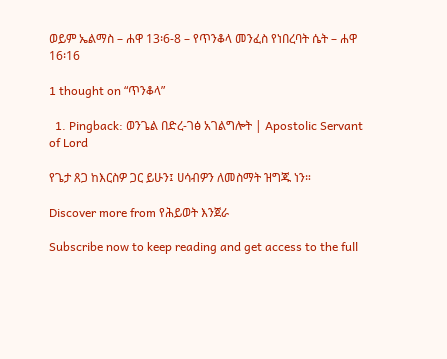ወይም ኤልማስ – ሐዋ 13፡6-8 – የጥንቆላ መንፈስ የነበረባት ሴት – ሐዋ 16፡16

1 thought on “ጥንቆላ”

  1. Pingback: ወንጌል በድረ-ገፅ አገልግሎት | Apostolic Servant of Lord

የጌታ ጸጋ ከእርስዎ ጋር ይሁን፤ ሀሳብዎን ለመስማት ዝግጁ ነን።

Discover more from የሕይወት እንጀራ

Subscribe now to keep reading and get access to the full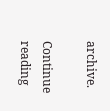archive.

Continue reading